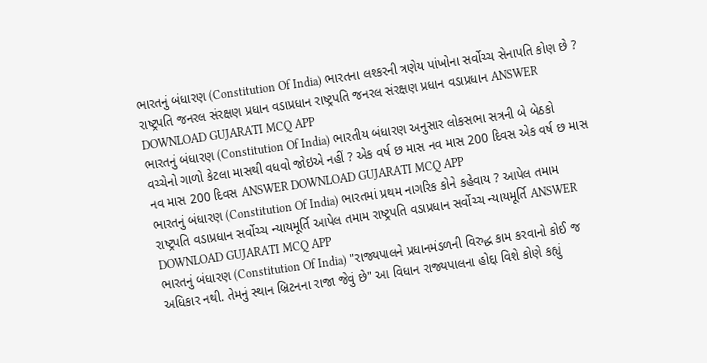ભારતનું બંધારણ (Constitution Of India) ભારતના લશ્કરની ત્રણેય પાંખોના સર્વોચ્ચ સેનાપતિ કોણ છે ? રાષ્ટ્રપતિ જનરલ સંરક્ષણ પ્રધાન વડાપ્રધાન રાષ્ટ્રપતિ જનરલ સંરક્ષણ પ્રધાન વડાપ્રધાન ANSWER DOWNLOAD GUJARATI MCQ APP
ભારતનું બંધારણ (Constitution Of India) ભારતીય બંધારણ અનુસાર લોકસભા સત્રની બે બેઠકો વચ્ચેનો ગાળો કેટલા માસથી વધવો જોઇએ નહીં ? એક વર્ષ છ માસ નવ માસ 200 દિવસ એક વર્ષ છ માસ નવ માસ 200 દિવસ ANSWER DOWNLOAD GUJARATI MCQ APP
ભારતનું બંધારણ (Constitution Of India) ભારતમાં પ્રથમ નાગરિક કોને કહેવાય ? આપેલ તમામ રાષ્ટ્રપતિ વડાપ્રધાન સર્વોચ્ચ ન્યાયમૂર્તિ આપેલ તમામ રાષ્ટ્રપતિ વડાપ્રધાન સર્વોચ્ચ ન્યાયમૂર્તિ ANSWER DOWNLOAD GUJARATI MCQ APP
ભારતનું બંધારણ (Constitution Of India) "રાજ્યપાલને પ્રધાનમંડળની વિરુદ્ધ કામ કરવાનો કોઈ જ અધિકાર નથી. તેમનું સ્થાન બ્રિટનના રાજા જેવું છે" આ વિધાન રાજ્યપાલના હોદ્દા વિશે કોણે કહ્યું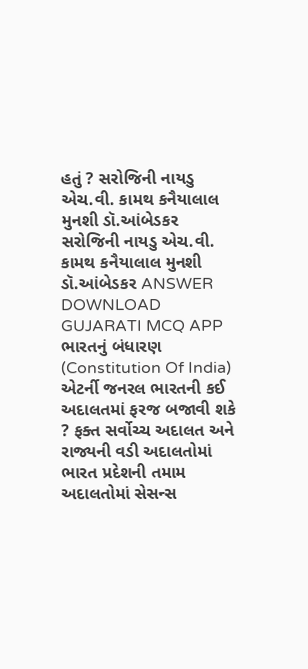હતું ? સરોજિની નાયડુ એચ.વી. કામથ કનૈયાલાલ મુનશી ડૉ.આંબેડકર સરોજિની નાયડુ એચ.વી. કામથ કનૈયાલાલ મુનશી ડૉ.આંબેડકર ANSWER DOWNLOAD GUJARATI MCQ APP
ભારતનું બંધારણ (Constitution Of India) એટર્ની જનરલ ભારતની કઈ અદાલતમાં ફરજ બજાવી શકે ? ફક્ત સર્વોચ્ચ અદાલત અને રાજ્યની વડી અદાલતોમાં ભારત પ્રદેશની તમામ અદાલતોમાં સેસન્સ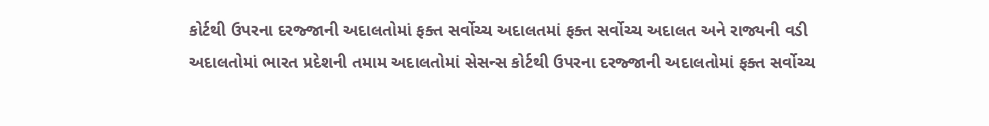કોર્ટથી ઉપરના દરજ્જાની અદાલતોમાં ફક્ત સર્વોચ્ચ અદાલતમાં ફક્ત સર્વોચ્ચ અદાલત અને રાજ્યની વડી અદાલતોમાં ભારત પ્રદેશની તમામ અદાલતોમાં સેસન્સ કોર્ટથી ઉપરના દરજ્જાની અદાલતોમાં ફક્ત સર્વોચ્ચ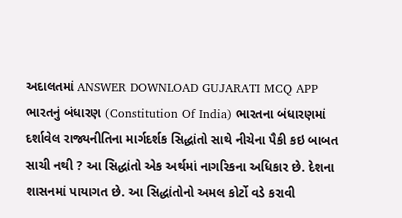અદાલતમાં ANSWER DOWNLOAD GUJARATI MCQ APP
ભારતનું બંધારણ (Constitution Of India) ભારતના બંધારણમાં દર્શાવેલ રાજ્યનીતિના માર્ગદર્શક સિદ્ધાંતો સાથે નીચેના પૈકી કઇ બાબત સાચી નથી ? આ સિદ્ધાંતો એક અર્થમાં નાગરિકના અધિકાર છે. દેશના શાસનમાં પાયાગત છે. આ સિદ્ધાંતોનો અમલ કોર્ટો વડે કરાવી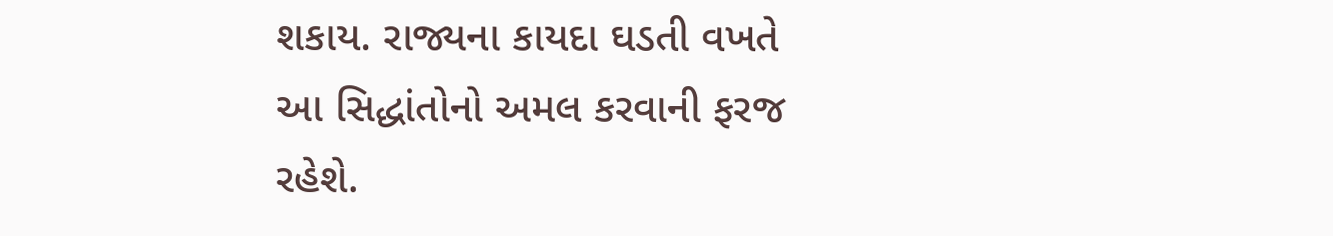શકાય. રાજ્યના કાયદા ઘડતી વખતે આ સિદ્ધાંતોનો અમલ કરવાની ફરજ રહેશે.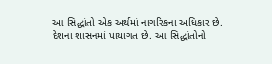આ સિદ્ધાંતો એક અર્થમાં નાગરિકના અધિકાર છે. દેશના શાસનમાં પાયાગત છે. આ સિદ્ધાંતોનો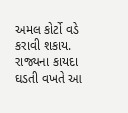અમલ કોર્ટો વડે કરાવી શકાય. રાજ્યના કાયદા ઘડતી વખતે આ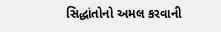સિદ્ધાંતોનો અમલ કરવાની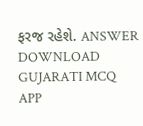ફરજ રહેશે. ANSWER DOWNLOAD GUJARATI MCQ APP